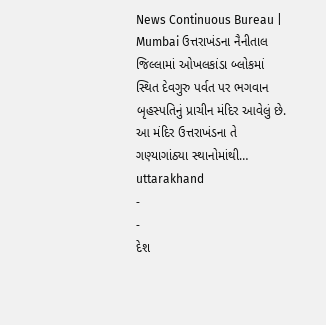News Continuous Bureau | Mumbai ઉત્તરાખંડના નૈનીતાલ જિલ્લામાં ઓખલકાંડા બ્લોકમાં સ્થિત દેવગુરુ પર્વત પર ભગવાન બૃહસ્પતિનું પ્રાચીન મંદિર આવેલું છે. આ મંદિર ઉત્તરાખંડના તે ગણ્યાગાંઠ્યા સ્થાનોમાંથી…
uttarakhand
-
-
દેશ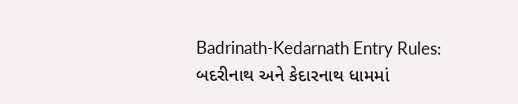Badrinath-Kedarnath Entry Rules: બદરીનાથ અને કેદારનાથ ધામમાં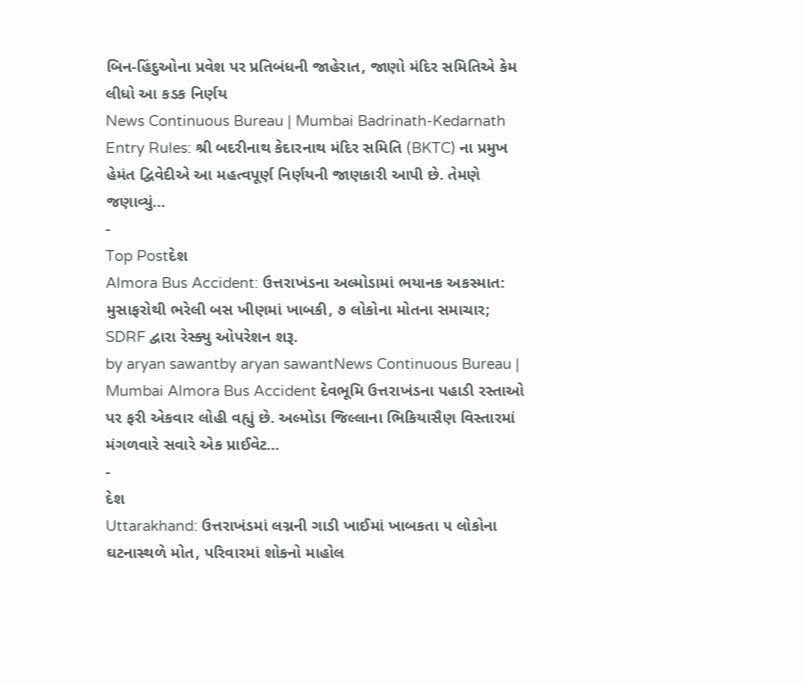બિન-હિંદુઓના પ્રવેશ પર પ્રતિબંધની જાહેરાત, જાણો મંદિર સમિતિએ કેમ લીધો આ કડક નિર્ણય
News Continuous Bureau | Mumbai Badrinath-Kedarnath Entry Rules: શ્રી બદરીનાથ કેદારનાથ મંદિર સમિતિ (BKTC) ના પ્રમુખ હેમંત દ્વિવેદીએ આ મહત્વપૂર્ણ નિર્ણયની જાણકારી આપી છે. તેમણે જણાવ્યું…
-
Top Postદેશ
Almora Bus Accident: ઉત્તરાખંડના અલ્મોડામાં ભયાનક અકસ્માત: મુસાફરોથી ભરેલી બસ ખીણમાં ખાબકી, ૭ લોકોના મોતના સમાચાર; SDRF દ્વારા રેસ્ક્યુ ઓપરેશન શરૂ.
by aryan sawantby aryan sawantNews Continuous Bureau | Mumbai Almora Bus Accident દેવભૂમિ ઉત્તરાખંડના પહાડી રસ્તાઓ પર ફરી એકવાર લોહી વહ્યું છે. અલ્મોડા જિલ્લાના ભિકિયાસૈણ વિસ્તારમાં મંગળવારે સવારે એક પ્રાઈવેટ…
-
દેશ
Uttarakhand: ઉત્તરાખંડમાં લગ્નની ગાડી ખાઈમાં ખાબકતા ૫ લોકોના ઘટનાસ્થળે મોત, પરિવારમાં શોકનો માહોલ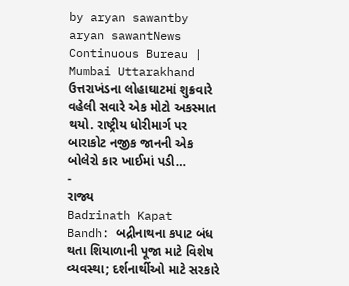by aryan sawantby aryan sawantNews Continuous Bureau | Mumbai Uttarakhand ઉત્તરાખંડના લોહાઘાટમાં શુક્રવારે વહેલી સવારે એક મોટો અકસ્માત થયો. રાષ્ટ્રીય ધોરીમાર્ગ પર બારાકોટ નજીક જાનની એક બોલેરો કાર ખાઈમાં પડી…
-
રાજ્ય
Badrinath Kapat Bandh: બદ્રીનાથના કપાટ બંધ થતા શિયાળાની પૂજા માટે વિશેષ વ્યવસ્થા; દર્શનાર્થીઓ માટે સરકારે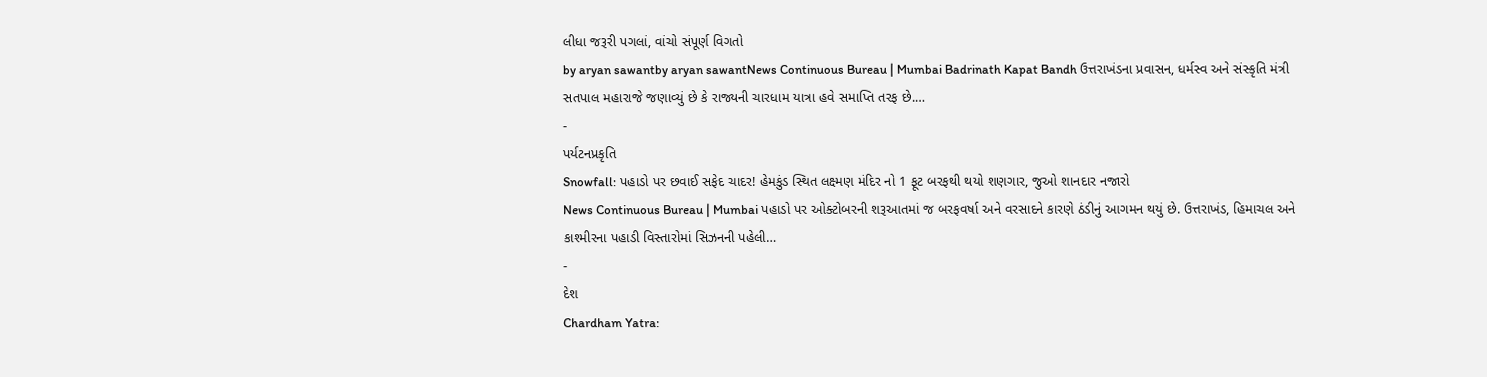લીધા જરૂરી પગલાં, વાંચો સંપૂર્ણ વિગતો
by aryan sawantby aryan sawantNews Continuous Bureau | Mumbai Badrinath Kapat Bandh ઉત્તરાખંડના પ્રવાસન, ધર્મસ્વ અને સંસ્કૃતિ મંત્રી સતપાલ મહારાજે જણાવ્યું છે કે રાજ્યની ચારધામ યાત્રા હવે સમાપ્તિ તરફ છે.…
-
પર્યટનપ્રકૃતિ
Snowfall: પહાડો પર છવાઈ સફેદ ચાદર! હેમકુંડ સ્થિત લક્ષ્મણ મંદિર નો 1 ફૂટ બરફથી થયો શણગાર, જુઓ શાનદાર નજારો
News Continuous Bureau | Mumbai પહાડો પર ઓક્ટોબરની શરૂઆતમાં જ બરફવર્ષા અને વરસાદને કારણે ઠંડીનું આગમન થયું છે. ઉત્તરાખંડ, હિમાચલ અને કાશ્મીરના પહાડી વિસ્તારોમાં સિઝનની પહેલી…
-
દેશ
Chardham Yatra: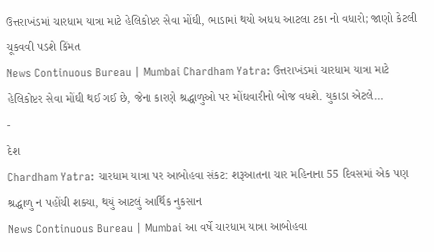ઉત્તરાખંડમાં ચારધામ યાત્રા માટે હેલિકોપ્ટર સેવા મોંઘી, ભાડામાં થયો અધધ આટલા ટકા નો વધારો; જાણો કેટલી ચૂકવવી પડશે કિંમત
News Continuous Bureau | Mumbai Chardham Yatra: ઉત્તરાખંડમાં ચારધામ યાત્રા માટે હેલિકોપ્ટર સેવા મોંઘી થઈ ગઈ છે, જેના કારણે શ્રદ્ધાળુઓ પર મોંઘવારીનો બોજ વધશે. યુકાડા એટલે…
-
દેશ
Chardham Yatra: ચારધામ યાત્રા પર આબોહવા સંકટ: શરૂઆતના ચાર મહિનાના 55 દિવસમાં એક પણ શ્રદ્ધાળુ ન પહોંચી શક્યા, થયું આટલું આર્થિક નુકસાન
News Continuous Bureau | Mumbai આ વર્ષે ચારધામ યાત્રા આબોહવા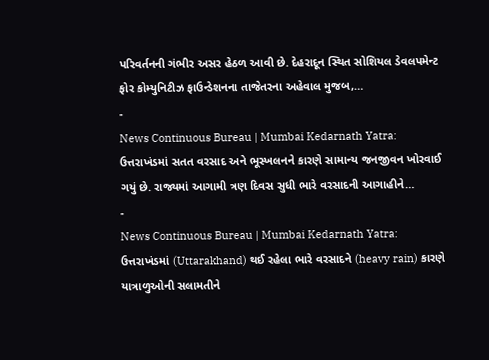પરિવર્તનની ગંભીર અસર હેઠળ આવી છે. દેહરાદૂન સ્થિત સોશિયલ ડેવલપમેન્ટ ફોર કોમ્યુનિટીઝ ફાઉન્ડેશનના તાજેતરના અહેવાલ મુજબ,…
-
News Continuous Bureau | Mumbai Kedarnath Yatra: ઉત્તરાખંડમાં સતત વરસાદ અને ભૂસ્ખલનને કારણે સામાન્ય જનજીવન ખોરવાઈ ગયું છે. રાજ્યમાં આગામી ત્રણ દિવસ સુધી ભારે વરસાદની આગાહીને…
-
News Continuous Bureau | Mumbai Kedarnath Yatra: ઉત્તરાખંડમાં (Uttarakhand) થઈ રહેલા ભારે વરસાદને (heavy rain) કારણે યાત્રાળુઓની સલામતીને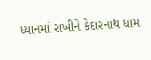ધ્યાનમાં રાખીને કેદારનાથ ધામ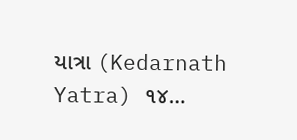યાત્રા (Kedarnath Yatra) ૧૪…